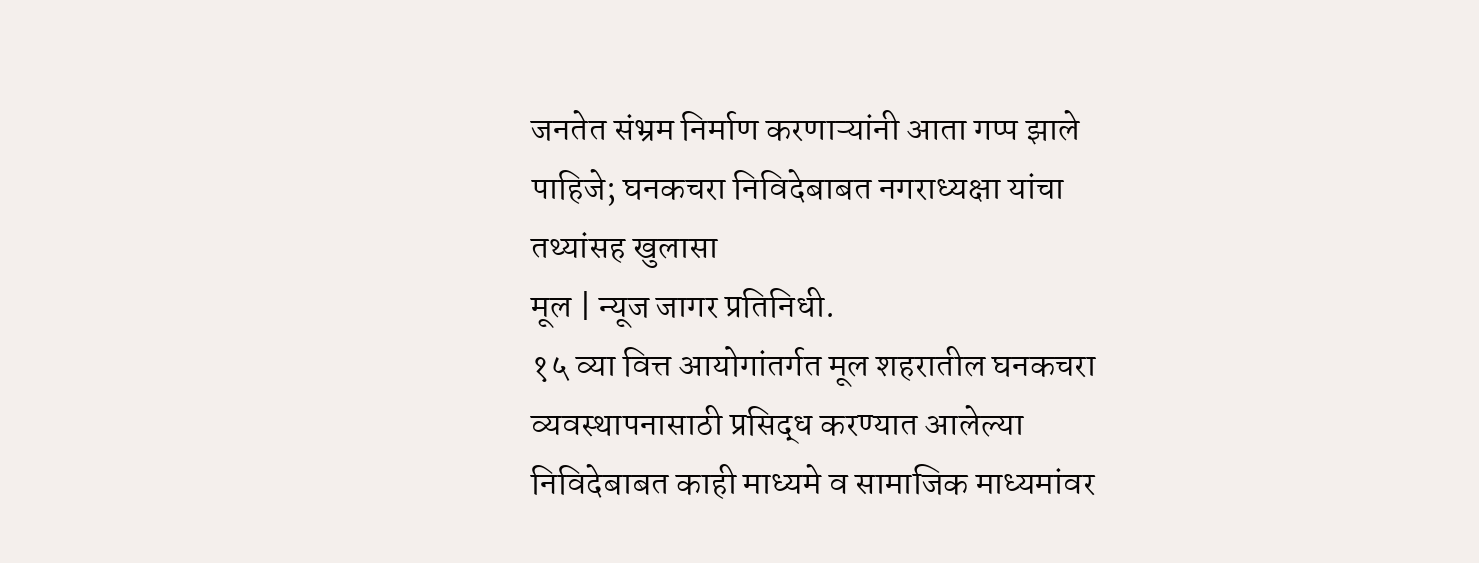जनतेत संभ्रम निर्माण करणाऱ्यांनी आता गप्प झाले पाहिजे; घनकचरा निविदेबाबत नगराध्यक्षा यांचा तथ्यांसह खुलासा
मूल | न्यूज जागर प्रतिनिधी.
१५ व्या वित्त आयोगांतर्गत मूल शहरातील घनकचरा व्यवस्थापनासाठी प्रसिद्ध करण्यात आलेल्या निविदेबाबत काही माध्यमे व सामाजिक माध्यमांवर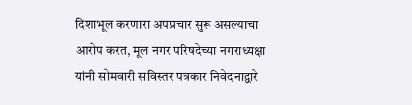दिशाभूल करणारा अपप्रचार सुरू असल्याचा आरोप करत, मूल नगर परिषदेच्या नगराध्यक्षा यांनी सोमवारी सविस्तर पत्रकार निवेदनाद्वारे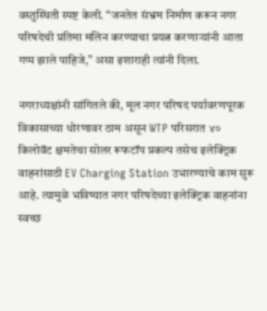वस्तुस्थिती स्पष्ट केली. “जनतेत संभ्रम निर्माण करून नगर परिषदेची प्रतिमा मलिन करण्याचा प्रयत्न करणाऱ्यांनी आता गप्प झाले पाहिजे,” असा इशाराही त्यांनी दिला.

नगराध्यक्षांनी सांगितले की, मूल नगर परिषद पर्यावरणपूरक विकासाच्या धोरणावर ठाम असून WTP परिसरात ४० किलोवॅट क्षमतेचा सोलर रूफटॉप प्रकल्प तसेच इलेक्ट्रिक वाहनांसाठी EV Charging Station उभारण्याचे काम सुरू आहे. त्यामुळे भविष्यात नगर परिषदेच्या इलेक्ट्रिक वाहनांना स्वच्छ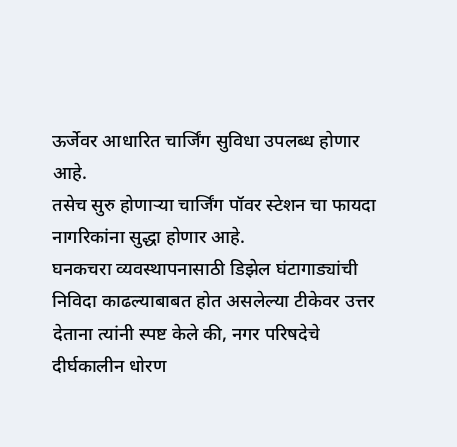ऊर्जेवर आधारित चार्जिंग सुविधा उपलब्ध होणार आहे.
तसेच सुरु होणाऱ्या चार्जिंग पॉवर स्टेशन चा फायदा नागरिकांना सुद्धा होणार आहे.
घनकचरा व्यवस्थापनासाठी डिझेल घंटागाड्यांची निविदा काढल्याबाबत होत असलेल्या टीकेवर उत्तर देताना त्यांनी स्पष्ट केले की, नगर परिषदेचे दीर्घकालीन धोरण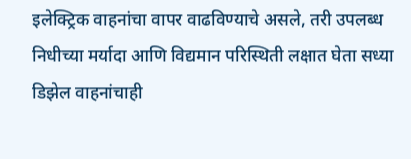इलेक्ट्रिक वाहनांचा वापर वाढविण्याचे असले, तरी उपलब्ध निधीच्या मर्यादा आणि विद्यमान परिस्थिती लक्षात घेता सध्या डिझेल वाहनांचाही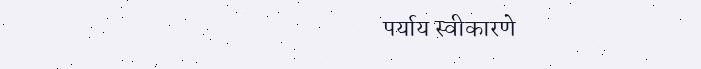पर्याय स्वीकारणे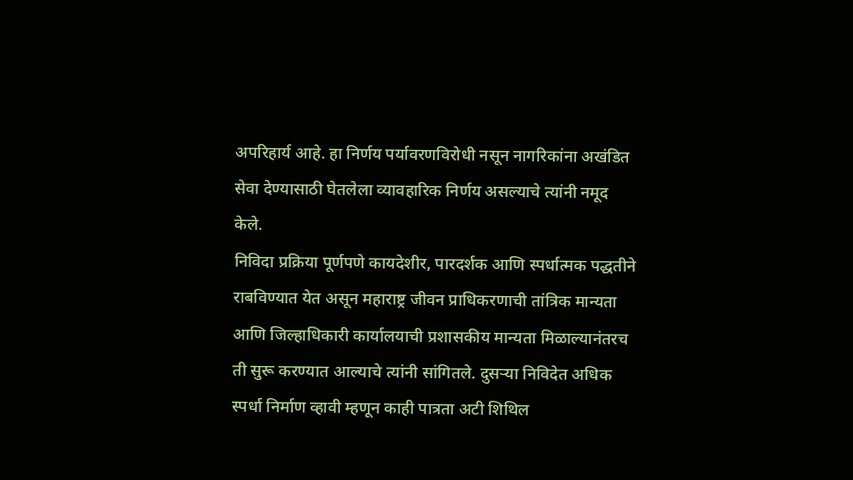अपरिहार्य आहे. हा निर्णय पर्यावरणविरोधी नसून नागरिकांना अखंडित सेवा देण्यासाठी घेतलेला व्यावहारिक निर्णय असल्याचे त्यांनी नमूद केले.
निविदा प्रक्रिया पूर्णपणे कायदेशीर, पारदर्शक आणि स्पर्धात्मक पद्धतीने राबविण्यात येत असून महाराष्ट्र जीवन प्राधिकरणाची तांत्रिक मान्यता आणि जिल्हाधिकारी कार्यालयाची प्रशासकीय मान्यता मिळाल्यानंतरच ती सुरू करण्यात आल्याचे त्यांनी सांगितले. दुसऱ्या निविदेत अधिक स्पर्धा निर्माण व्हावी म्हणून काही पात्रता अटी शिथिल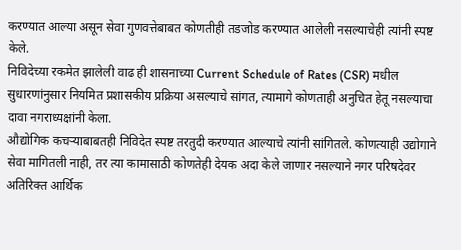करण्यात आल्या असून सेवा गुणवत्तेबाबत कोणतीही तडजोड करण्यात आलेली नसल्याचेही त्यांनी स्पष्ट केले.
निविदेच्या रकमेत झालेली वाढ ही शासनाच्या Current Schedule of Rates (CSR) मधील सुधारणांनुसार नियमित प्रशासकीय प्रक्रिया असल्याचे सांगत, त्यामागे कोणताही अनुचित हेतू नसल्याचा दावा नगराध्यक्षांनी केला.
औद्योगिक कचऱ्याबाबतही निविदेत स्पष्ट तरतुदी करण्यात आल्याचे त्यांनी सांगितले. कोणत्याही उद्योगाने सेवा मागितली नाही, तर त्या कामासाठी कोणतेही देयक अदा केले जाणार नसल्याने नगर परिषदेवर अतिरिक्त आर्थिक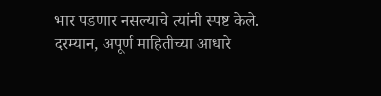भार पडणार नसल्याचे त्यांनी स्पष्ट केले.
दरम्यान, अपूर्ण माहितीच्या आधारे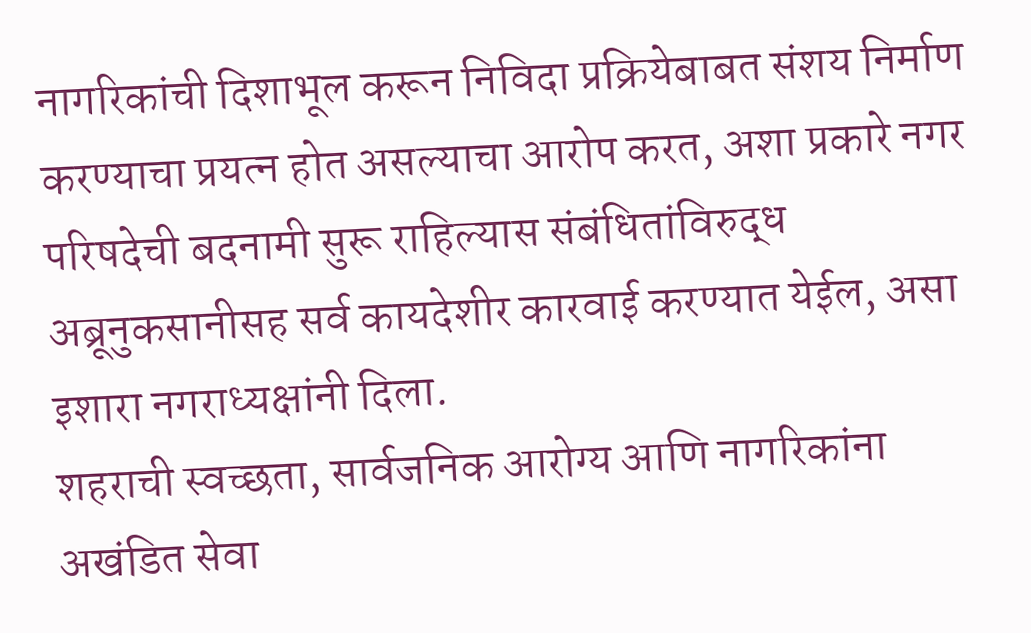नागरिकांची दिशाभूल करून निविदा प्रक्रियेबाबत संशय निर्माण करण्याचा प्रयत्न होत असल्याचा आरोप करत, अशा प्रकारे नगर परिषदेची बदनामी सुरू राहिल्यास संबंधितांविरुद्ध अब्रूनुकसानीसह सर्व कायदेशीर कारवाई करण्यात येईल, असा इशारा नगराध्यक्षांनी दिला.
शहराची स्वच्छता, सार्वजनिक आरोग्य आणि नागरिकांना अखंडित सेवा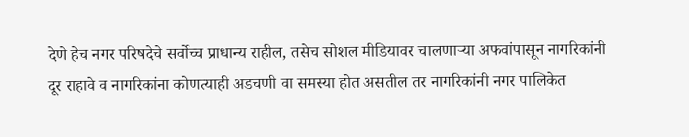देणे हेच नगर परिषदेचे सर्वोच्च प्राधान्य राहील, तसेच सोशल मीडियावर चालणाऱ्या अफवांपासून नागरिकांनी दूर राहावे व नागरिकांना कोणत्याही अडचणी वा समस्या होत असतील तर नागरिकांनी नगर पालिकेत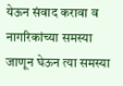येऊन संवाद करावा व नागरिकांच्या समस्या जाणून घेऊन त्या समस्या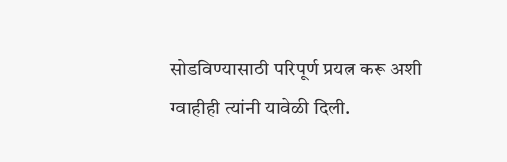सोडविण्यासाठी परिपूर्ण प्रयत्न करू अशी ग्वाहीही त्यांनी यावेळी दिली.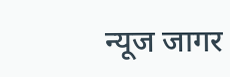न्यूज जागर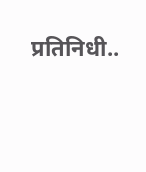प्रतिनिधी..